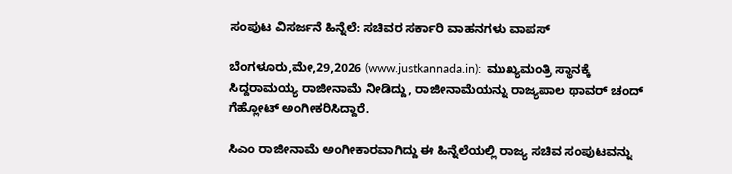ಸಂಪುಟ ವಿಸರ್ಜನೆ ಹಿನ್ನೆಲೆ: ಸಚಿವರ ಸರ್ಕಾರಿ ವಾಹನಗಳು ವಾಪಸ್

ಬೆಂಗಳೂರು,ಮೇ,29,2026 (www.justkannada.in):  ಮುಖ್ಯಮಂತ್ರಿ ಸ್ಥಾನಕ್ಕೆ  ಸಿದ್ದರಾಮಯ್ಯ ರಾಜೀನಾಮೆ ನೀಡಿದ್ದು, ರಾಜೀನಾಮೆಯನ್ನು ರಾಜ್ಯಪಾಲ ಥಾವರ್ ಚಂದ್ ಗೆಹ್ಲೋಟ್ ಅಂಗೀಕರಿಸಿದ್ದಾರೆ.

ಸಿಎಂ ರಾಜೀನಾಮೆ ಅಂಗೀಕಾರವಾಗಿದ್ದು ಈ ಹಿನ್ನೆಲೆಯಲ್ಲಿ ರಾಜ್ಯ ಸಚಿವ ಸಂಪುಟವನ್ನು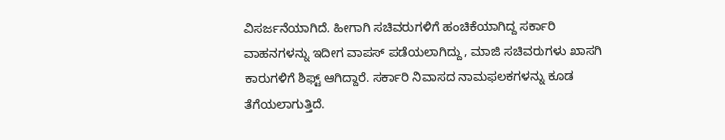ವಿಸರ್ಜನೆಯಾಗಿದೆ. ಹೀಗಾಗಿ ಸಚಿವರುಗಳಿಗೆ ಹಂಚಿಕೆಯಾಗಿದ್ದ ಸರ್ಕಾರಿ ವಾಹನಗಳನ್ನು ಇದೀಗ ವಾಪಸ್ ಪಡೆಯಲಾಗಿದ್ದು, ಮಾಜಿ ಸಚಿವರುಗಳು ಖಾಸಗಿ ಕಾರುಗಳಿಗೆ ಶಿಫ್ಟ್ ಆಗಿದ್ದಾರೆ. ಸರ್ಕಾರಿ ನಿವಾಸದ ನಾಮಫಲಕಗಳನ್ನು ಕೂಡ ತೆಗೆಯಲಾಗುತ್ತಿದೆ.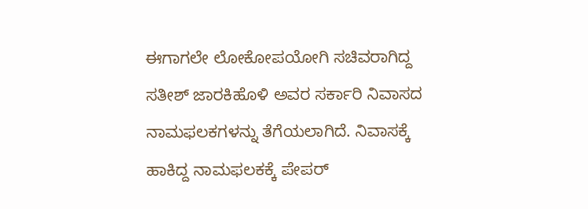ಈಗಾಗಲೇ ಲೋಕೋಪಯೋಗಿ ಸಚಿವರಾಗಿದ್ದ ಸತೀಶ್ ಜಾರಕಿಹೊಳಿ ಅವರ ಸರ್ಕಾರಿ ನಿವಾಸದ ನಾಮಫಲಕಗಳನ್ನು ತೆಗೆಯಲಾಗಿದೆ. ನಿವಾಸಕ್ಕೆ ಹಾಕಿದ್ದ ನಾಮಫಲಕಕ್ಕೆ ಪೇಪರ್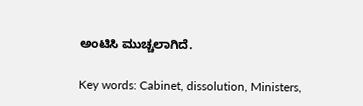ಅಂಟಿಸಿ ಮುಚ್ಚಲಾಗಿದೆ.

Key words: Cabinet, dissolution, Ministers,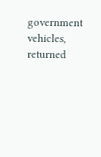government vehicles, returned